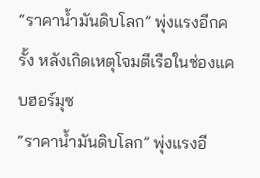“ราคาน้ำมันดิบโลก” พุ่งแรงอีกครั้ง หลังเกิดเหตุโจมตีเรือในช่องแคบฮอร์มุซ
“ราคาน้ำมันดิบโลก” พุ่งแรงอี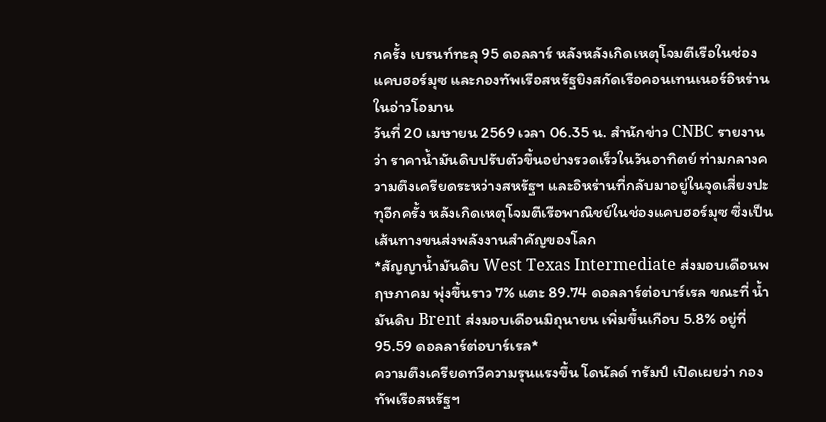กครั้ง เบรนท์ทะลุ 95 ดอลลาร์ หลังหลังเกิดเหตุโจมตีเรือในช่องแคบฮอร์มุซ และกองทัพเรือสหรัฐยิงสกัดเรือคอนเทนเนอร์อิหร่านในอ่าวโอมาน
วันที่ 20 เมษายน 2569 เวลา 06.35 น. สำนักข่าว CNBC รายงานว่า ราคาน้ำมันดิบปรับตัวขึ้นอย่างรวดเร็วในวันอาทิตย์ ท่ามกลางความตึงเครียดระหว่างสหรัฐฯ และอิหร่านที่กลับมาอยู่ในจุดเสี่ยงปะทุอีกครั้ง หลังเกิดเหตุโจมตีเรือพาณิชย์ในช่องแคบฮอร์มุซ ซึ่งเป็นเส้นทางขนส่งพลังงานสำคัญของโลก
*สัญญาน้ำมันดิบ West Texas Intermediate ส่งมอบเดือนพฤษภาคม พุ่งขึ้นราว 7% แตะ 89.74 ดอลลาร์ต่อบาร์เรล ขณะที่ น้ำมันดิบ Brent ส่งมอบเดือนมิถุนายน เพิ่มขึ้นเกือบ 5.8% อยู่ที่ 95.59 ดอลลาร์ต่อบาร์เรล*
ความตึงเครียดทวีความรุนแรงขึ้น โดนัลด์ ทรัมป์ เปิดเผยว่า กองทัพเรือสหรัฐฯ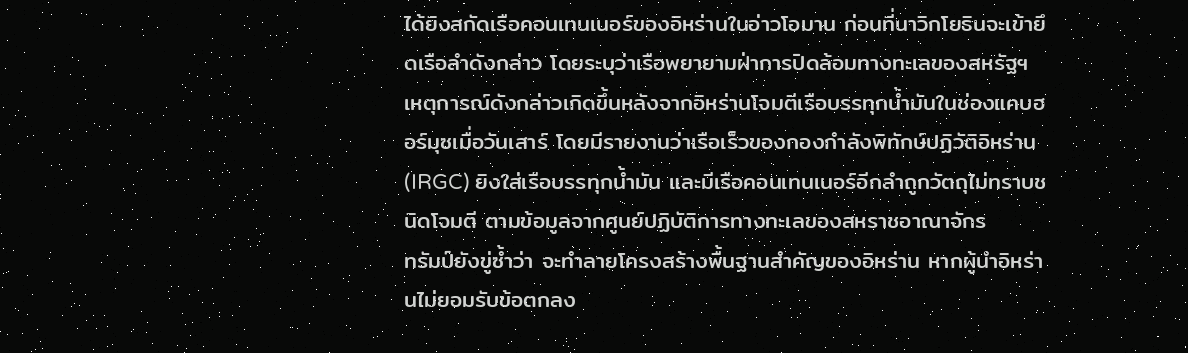ได้ยิงสกัดเรือคอนเทนเนอร์ของอิหร่านในอ่าวโอมาน ก่อนที่นาวิกโยธินจะเข้ายึดเรือลำดังกล่าว โดยระบุว่าเรือพยายามฝ่าการปิดล้อมทางทะเลของสหรัฐฯ
เหตุการณ์ดังกล่าวเกิดขึ้นหลังจากอิหร่านโจมตีเรือบรรทุกน้ำมันในช่องแคบฮอร์มุซเมื่อวันเสาร์ โดยมีรายงานว่าเรือเร็วของกองกำลังพิทักษ์ปฏิวัติอิหร่าน (IRGC) ยิงใส่เรือบรรทุกน้ำมัน และมีเรือคอนเทนเนอร์อีกลำถูกวัตถุไม่ทราบชนิดโจมตี ตามข้อมูลจากศูนย์ปฏิบัติการทางทะเลของสหราชอาณาจักร
ทรัมป์ยังขู่ซ้ำว่า จะทำลายโครงสร้างพื้นฐานสำคัญของอิหร่าน หากผู้นำอิหร่านไม่ยอมรับข้อตกลง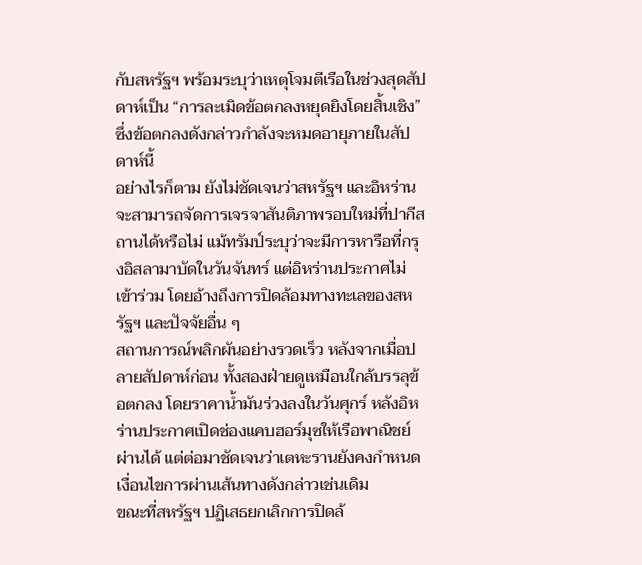กับสหรัฐฯ พร้อมระบุว่าเหตุโจมตีเรือในช่วงสุดสัปดาห์เป็น “การละเมิดข้อตกลงหยุดยิงโดยสิ้นเชิง” ซึ่งข้อตกลงดังกล่าวกำลังจะหมดอายุภายในสัปดาห์นี้
อย่างไรก็ตาม ยังไม่ชัดเจนว่าสหรัฐฯ และอิหร่านจะสามารถจัดการเจรจาสันติภาพรอบใหม่ที่ปากีสถานได้หรือไม่ แม้ทรัมป์ระบุว่าจะมีการหารือที่กรุงอิสลามาบัดในวันจันทร์ แต่อิหร่านประกาศไม่เข้าร่วม โดยอ้างถึงการปิดล้อมทางทะเลของสหรัฐฯ และปัจจัยอื่น ๆ
สถานการณ์พลิกผันอย่างรวดเร็ว หลังจากเมื่อปลายสัปดาห์ก่อน ทั้งสองฝ่ายดูเหมือนใกล้บรรลุข้อตกลง โดยราคาน้ำมันร่วงลงในวันศุกร์ หลังอิหร่านประกาศเปิดช่องแคบฮอร์มุซให้เรือพาณิชย์ผ่านได้ แต่ต่อมาชัดเจนว่าเตหะรานยังคงกำหนดเงื่อนไขการผ่านเส้นทางดังกล่าวเช่นเดิม
ขณะที่สหรัฐฯ ปฏิเสธยกเลิกการปิดล้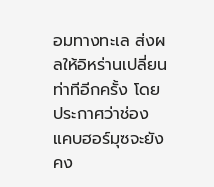อมทางทะเล ส่งผลให้อิหร่านเปลี่ยนท่าทีอีกครั้ง โดยประกาศว่าช่องแคบฮอร์มุซจะยังคง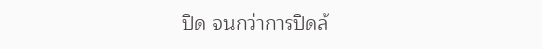ปิด จนกว่าการปิดล้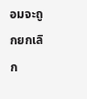อมจะถูกยกเลิก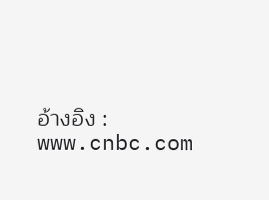อ้างอิง : www.cnbc.com